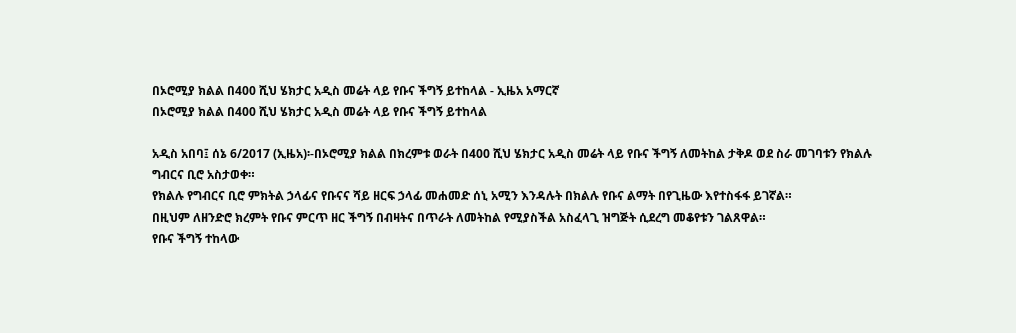በኦሮሚያ ክልል በ400 ሺህ ሄክታር አዲስ መሬት ላይ የቡና ችግኝ ይተከላል - ኢዜአ አማርኛ
በኦሮሚያ ክልል በ400 ሺህ ሄክታር አዲስ መሬት ላይ የቡና ችግኝ ይተከላል

አዲስ አበባ፤ ሰኔ 6/2017 (ኢዜአ)፡-በኦሮሚያ ክልል በክረምቱ ወራት በ400 ሺህ ሄክታር አዲስ መሬት ላይ የቡና ችግኝ ለመትከል ታቅዶ ወደ ስራ መገባቱን የክልሉ ግብርና ቢሮ አስታወቀ።
የክልሉ የግብርና ቢሮ ምክትል ኃላፊና የቡናና ሻይ ዘርፍ ኃላፊ መሐመድ ሰኒ አሚን እንዳሉት በክልሉ የቡና ልማት በየጊዜው እየተስፋፋ ይገኛል።
በዚህም ለዘንድሮ ክረምት የቡና ምርጥ ዘር ችግኝ በብዛትና በጥራት ለመትከል የሚያስችል አስፈላጊ ዝግጅት ሲደረግ መቆየቱን ገልጸዋል።
የቡና ችግኝ ተከላው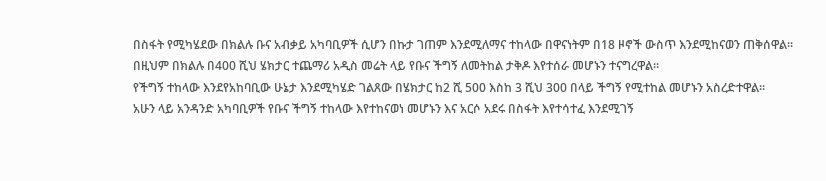በስፋት የሚካሄደው በክልሉ ቡና አብቃይ አካባቢዎች ሲሆን በኩታ ገጠም እንደሚለማና ተከላው በዋናነትም በ18 ዞኖች ውስጥ እንደሚከናወን ጠቅሰዋል።
በዚህም በክልሉ በ400 ሺህ ሄክታር ተጨማሪ አዲስ መሬት ላይ የቡና ችግኝ ለመትከል ታቅዶ እየተሰራ መሆኑን ተናግረዋል።
የችግኝ ተከላው እንደየአከባቢው ሁኔታ እንደሚካሄድ ገልጸው በሄክታር ከ2 ሺ 500 እስከ 3 ሺህ 300 በላይ ችግኝ የሚተከል መሆኑን አስረድተዋል።
አሁን ላይ አንዳንድ አካባቢዎች የቡና ችግኝ ተከላው እየተከናወነ መሆኑን እና አርሶ አደሩ በስፋት እየተሳተፈ እንደሚገኝ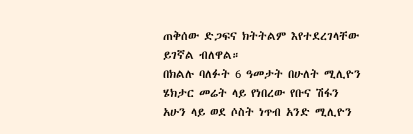ጠቅሰው ድጋፍና ክትትልም እየተደረገላቸው ይገኛል ብለዋል።
በክልሉ ባለፉት 6 ዓመታት በሁለት ሚሊዮን ሄክታር መሬት ላይ የነበረው የቡና ሽፋን አሁን ላይ ወደ ሶስት ነጥብ አንድ ሚሊዮን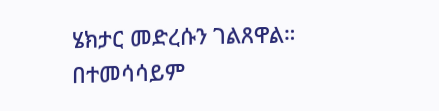ሄክታር መድረሱን ገልጸዋል።
በተመሳሳይም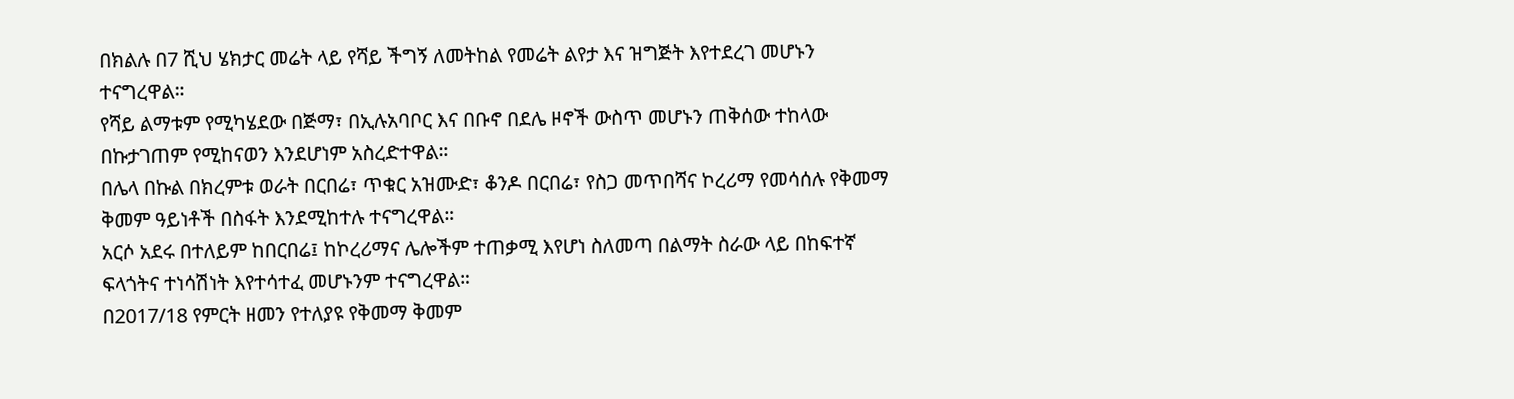በክልሉ በ7 ሺህ ሄክታር መሬት ላይ የሻይ ችግኝ ለመትከል የመሬት ልየታ እና ዝግጅት እየተደረገ መሆኑን ተናግረዋል።
የሻይ ልማቱም የሚካሄደው በጅማ፣ በኢሉአባቦር እና በቡኖ በደሌ ዞኖች ውስጥ መሆኑን ጠቅሰው ተከላው በኩታገጠም የሚከናወን እንደሆነም አስረድተዋል።
በሌላ በኩል በክረምቱ ወራት በርበሬ፣ ጥቁር አዝሙድ፣ ቆንዶ በርበሬ፣ የስጋ መጥበሻና ኮረሪማ የመሳሰሉ የቅመማ ቅመም ዓይነቶች በስፋት እንደሚከተሉ ተናግረዋል።
አርሶ አደሩ በተለይም ከበርበሬ፤ ከኮረሪማና ሌሎችም ተጠቃሚ እየሆነ ስለመጣ በልማት ስራው ላይ በከፍተኛ ፍላጎትና ተነሳሽነት እየተሳተፈ መሆኑንም ተናግረዋል።
በ2017/18 የምርት ዘመን የተለያዩ የቅመማ ቅመም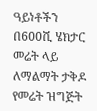ዓይነቶችን በ600ሺ ሄክታር መሬት ላይ ለማልማት ታቅዶ የመሬት ዝግጅት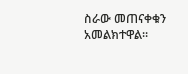ስራው መጠናቀቁን አመልክተዋል።